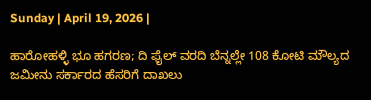Sunday | April 19, 2026 |

ಹಾರೋಹಳ್ಳಿ ಭೂ ಹಗರಣ; ದಿ ಫೈಲ್ ವರದಿ ಬೆನ್ನಲ್ಲೇ 108 ಕೋಟಿ ಮೌಲ್ಯದ ಜಮೀನು ಸರ್ಕಾರದ ಹೆಸರಿಗೆ ದಾಖಲು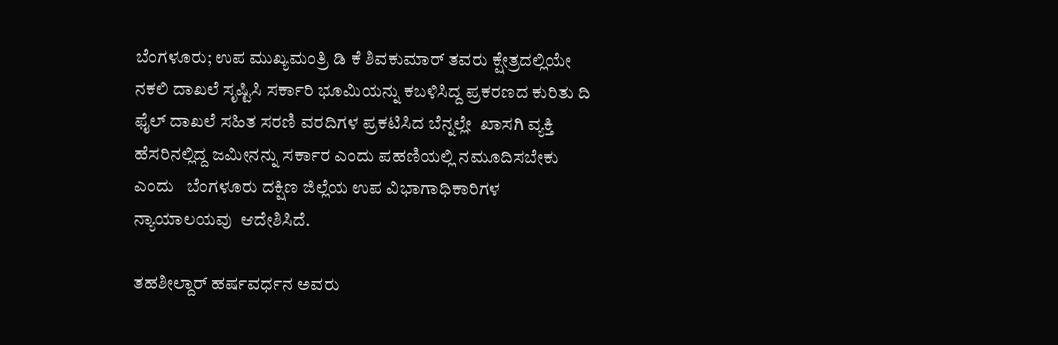ಬೆಂಗಳೂರು; ಉಪ ಮುಖ್ಯಮಂತ್ರಿ ಡಿ ಕೆ ಶಿವಕುಮಾರ್ ತವರು ಕ್ಷೇತ್ರದಲ್ಲಿಯೇ  ನಕಲಿ ದಾಖಲೆ ಸೃಷ್ಟಿಸಿ ಸರ್ಕಾರಿ ಭೂಮಿಯನ್ನು ಕಬಳಿಸಿದ್ದ ಪ್ರಕರಣದ ಕುರಿತು ದಿ ಫೈಲ್‌ ದಾಖಲೆ ಸಹಿತ ಸರಣಿ ವರದಿಗಳ ಪ್ರಕಟಿಸಿದ ಬೆನ್ನಲ್ಲೇ  ಖಾಸಗಿ ವ್ಯಕ್ತಿ ಹೆಸರಿನಲ್ಲಿದ್ದ ಜಮೀನನ್ನು ಸರ್ಕಾರ ಎಂದು ಪಹಣಿಯಲ್ಲಿ ನಮೂದಿಸಬೇಕು ಎಂದು   ಬೆಂಗಳೂರು ದಕ್ಷಿಣ ಜಿಲ್ಲೆಯ ಉಪ ವಿಭಾಗಾಧಿಕಾರಿಗಳ ನ್ಯಾಯಾಲಯವು  ಆದೇಶಿಸಿದೆ.

ತಹಶೀಲ್ದಾರ್ ಹರ್ಷವರ್ಧನ ಅವರು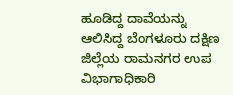ಹೂಡಿದ್ದ ದಾವೆಯನ್ನು ಆಲಿಸಿದ್ದ ಬೆಂಗಳೂರು ದಕ್ಷಿಣ ಜಿಲ್ಲೆಯ ರಾಮನಗರ ಉಪ ವಿಭಾಗಾಧಿಕಾರಿ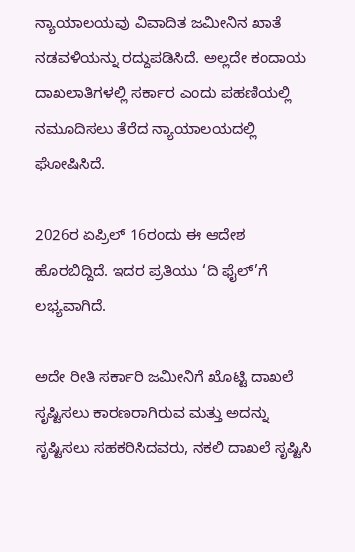ನ್ಯಾಯಾಲಯವು ವಿವಾದಿತ ಜಮೀನಿನ ಖಾತೆ ನಡವಳಿಯನ್ನು ರದ್ದುಪಡಿಸಿದೆ. ಅಲ್ಲದೇ ಕಂದಾಯ ದಾಖಲಾತಿಗಳಲ್ಲಿ ಸರ್ಕಾರ ಎಂದು ಪಹಣಿಯಲ್ಲಿ ನಮೂದಿಸಲು ತೆರೆದ ನ್ಯಾಯಾಲಯದಲ್ಲಿ ಘೋಷಿಸಿದೆ.

2026ರ ಏಪ್ರಿಲ್‌ 16ರಂದು ಈ ಆದೇಶ ಹೊರಬಿದ್ದಿದೆ. ಇದರ ಪ್ರತಿಯು ‘ದಿ ಫೈಲ್‌’ಗೆ ಲಭ್ಯವಾಗಿದೆ.

ಅದೇ ರೀತಿ ಸರ್ಕಾರಿ ಜಮೀನಿಗೆ ಖೊಟ್ಟಿ ದಾಖಲೆ ಸೃಷ್ಟಿಸಲು ಕಾರಣರಾಗಿರುವ ಮತ್ತು ಅದನ್ನು ಸೃಷ್ಟಿಸಲು ಸಹಕರಿಸಿದವರು, ನಕಲಿ ದಾಖಲೆ ಸೃಷ್ಟಿಸಿ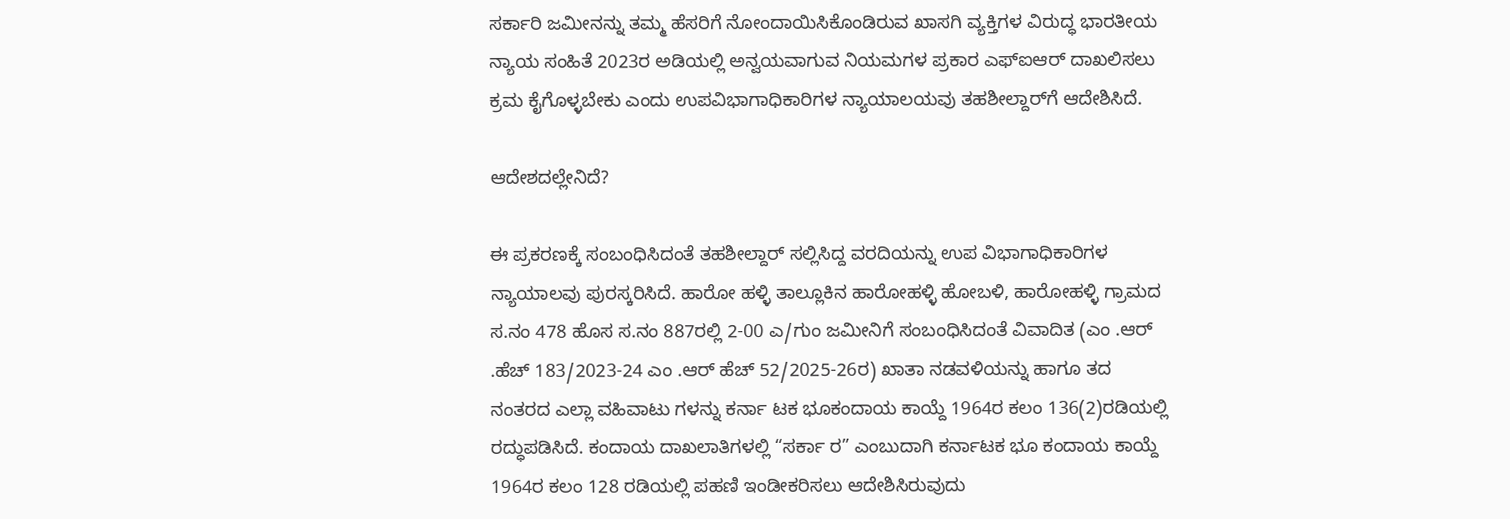ಸರ್ಕಾರಿ ಜಮೀನನ್ನು ತಮ್ಮ ಹೆಸರಿಗೆ ನೋಂದಾಯಿಸಿಕೊಂಡಿರುವ ಖಾಸಗಿ ವ್ಯಕ್ತಿಗಳ ವಿರುದ್ಧ ಭಾರತೀಯ ನ್ಯಾಯ ಸಂಹಿತೆ 2023ರ ಅಡಿಯಲ್ಲಿ ಅನ್ವಯವಾಗುವ ನಿಯಮಗಳ ಪ್ರಕಾರ ಎಫ್‌ಐಆರ್ ದಾಖಲಿಸಲು ಕ್ರಮ ಕೈಗೊಳ್ಳಬೇಕು ಎಂದು ಉಪವಿಭಾಗಾಧಿಕಾರಿಗಳ ನ್ಯಾಯಾಲಯವು ತಹಶೀಲ್ದಾರ್‍‌ಗೆ ಆದೇಶಿಸಿದೆ.

ಆದೇಶದಲ್ಲೇನಿದೆ?

ಈ ಪ್ರಕರಣಕ್ಕೆ ಸಂಬಂಧಿಸಿದಂತೆ ತಹಶೀಲ್ದಾರ್ ಸಲ್ಲಿಸಿದ್ದ ವರದಿಯನ್ನು ಉಪ ವಿಭಾಗಾಧಿಕಾರಿಗಳ ನ್ಯಾಯಾಲವು ಪುರಸ್ಕರಿಸಿದೆ. ಹಾರೋ ಹಳ್ಳಿ ತಾಲ್ಲೂಕಿನ ಹಾರೋಹಳ್ಳಿ ಹೋಬಳಿ, ಹಾರೋಹಳ್ಳಿ ಗ್ರಾಮದ ಸ.ನಂ 478 ಹೊಸ ಸ.ನಂ 887ರಲ್ಲಿ 2-00 ಎ/ಗುಂ ಜಮೀನಿಗೆ ಸಂಬಂಧಿಸಿದಂತೆ ವಿವಾದಿತ (ಎಂ .ಆರ್ .ಹೆಚ್ 183/2023-24 ಎಂ .ಆರ್ ಹೆಚ್ 52/2025-26ರ) ಖಾತಾ ನಡವಳಿಯನ್ನು ಹಾಗೂ ತದ ನಂತರದ ಎಲ್ಲಾ ವಹಿವಾಟು ಗಳನ್ನು ಕರ್ನಾ ಟಕ ಭೂಕಂದಾಯ ಕಾಯ್ದೆ 1964ರ ಕಲಂ 136(2)ರಡಿಯಲ್ಲಿ ರದ್ಧುಪಡಿಸಿದೆ. ಕಂದಾಯ ದಾಖಲಾತಿಗಳಲ್ಲಿ “ಸರ್ಕಾ ರ” ಎಂಬುದಾಗಿ ಕರ್ನಾಟಕ ಭೂ ಕಂದಾಯ ಕಾಯ್ದೆ 1964ರ ಕಲಂ 128 ರಡಿಯಲ್ಲಿ ಪಹಣಿ ಇಂಡೀಕರಿಸಲು ಆದೇಶಿಸಿರುವುದು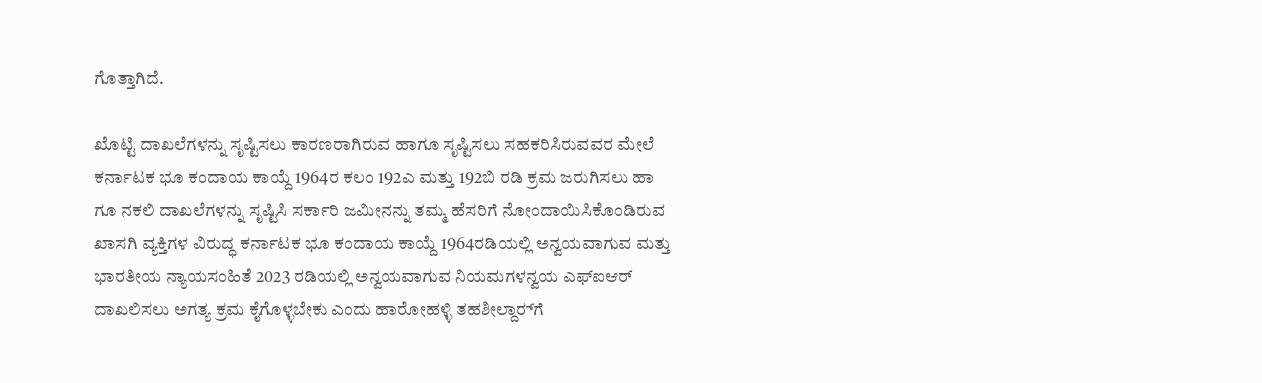ಗೊತ್ತಾಗಿದೆ.

ಖೊಟ್ಟಿ ದಾಖಲೆಗಳನ್ನು ಸೃಷ್ಟಿಸಲು ಕಾರಣರಾಗಿರುವ ಹಾಗೂ ಸೃಷ್ಟಿಸಲು ಸಹಕರಿಸಿರುವವರ ಮೇಲೆ ಕರ್ನಾಟಕ ಭೂ ಕಂದಾಯ ಕಾಯ್ದೆ 1964ರ ಕಲಂ 192ಎ ಮತ್ತು 192ಬಿ ರಡಿ ಕ್ರಮ ಜರುಗಿಸಲು ಹಾ ಗೂ ನಕಲಿ ದಾಖಲೆಗಳನ್ನು ಸೃಷ್ಟಿಸಿ ಸರ್ಕಾರಿ ಜಮೀನನ್ನು ತಮ್ಮ ಹೆಸರಿಗೆ ನೋಂದಾಯಿಸಿಕೊಂಡಿರುವ ಖಾಸಗಿ ವ್ಯಕ್ತಿಗಳ ವಿರುದ್ಧ ಕರ್ನಾಟಕ ಭೂ ಕಂದಾಯ ಕಾಯ್ದೆ 1964ರಡಿಯಲ್ಲಿ ಅನ್ವಯವಾಗುವ ಮತ್ತು ಭಾರತೀಯ ನ್ಯಾಯಸಂಹಿತೆ 2023 ರಡಿಯಲ್ಲಿ ಅನ್ವಯವಾಗುವ ನಿಯಮಗಳನ್ವಯ ಎಫ್‌ಐಆರ್ ದಾಖಲಿಸಲು ಅಗತ್ಯ ಕ್ರಮ ಕೈಗೊಳ್ಳಬೇಕು ಎಂದು ಹಾರೋಹಳ್ಳಿ ತಹಶೀಲ್ದಾರ್‍‌ಗೆ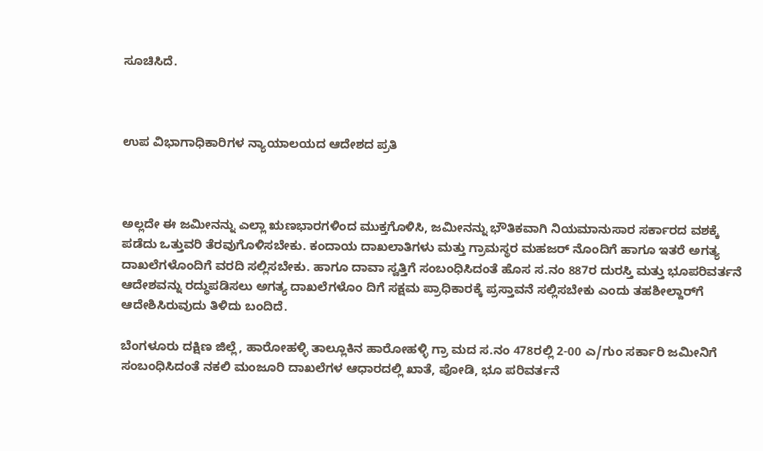ಸೂಚಿಸಿದೆ.



ಉಪ ವಿಭಾಗಾಧಿಕಾರಿಗಳ ನ್ಯಾಯಾಲಯದ ಆದೇಶದ ಪ್ರತಿ



ಅಲ್ಲದೇ ಈ ಜಮೀನನ್ನು ಎಲ್ಲಾ ಋಣಭಾರಗಳಿಂದ ಮುಕ್ತಗೊಳಿಸಿ, ಜಮೀನನ್ನು ಭೌತಿಕವಾಗಿ ನಿಯಮಾನುಸಾರ ಸರ್ಕಾರದ ವಶಕ್ಕೆ ಪಡೆದು ಒತ್ತುವರಿ ತೆರವುಗೊಳಿಸಬೇಕು. ಕಂದಾಯ ದಾಖಲಾತಿಗಳು ಮತ್ತು ಗ್ರಾಮಸ್ಥರ ಮಹಜರ್ ನೊಂದಿಗೆ ಹಾಗೂ ಇತರೆ ಅಗತ್ಯ ದಾಖಲೆಗಳೊಂದಿಗೆ ವರದಿ ಸಲ್ಲಿಸಬೇಕು. ಹಾಗೂ ದಾವಾ ಸ್ವತ್ತಿಗೆ ಸಂಬಂಧಿಸಿದಂತೆ ಹೊಸ ಸ.ನಂ 887ರ ದುರಸ್ತಿ ಮತ್ತು ಭೂಪರಿವರ್ತನೆ ಆದೇಶವನ್ನು ರದ್ಧುಪಡಿಸಲು ಅಗತ್ಯ ದಾಖಲೆಗಳೊಂ ದಿಗೆ ಸಕ್ಷಮ ಪ್ರಾಧಿಕಾರಕ್ಕೆ ಪ್ರಸ್ತಾವನೆ ಸಲ್ಲಿಸಬೇಕು ಎಂದು ತಹಶೀಲ್ದಾರ್‍‌ಗೆ ಆದೇಶಿಸಿರುವುದು ತಿಳಿದು ಬಂದಿದೆ.

ಬೆಂಗಳೂರು ದಕ್ಷಿಣ ಜಿಲ್ಲೆ, ಹಾರೋಹಳ್ಳಿ ತಾಲ್ಲೂಕಿನ ಹಾರೋಹಳ್ಳಿ ಗ್ರಾ ಮದ ಸ.ನಂ 478ರಲ್ಲಿ 2-00 ಎ/ಗುಂ ಸರ್ಕಾರಿ ಜಮೀನಿಗೆ ಸಂಬಂಧಿಸಿದಂತೆ ನಕಲಿ ಮಂಜೂರಿ ದಾಖಲೆಗಳ ಆಧಾರದಲ್ಲಿ ಖಾತೆ, ಪೋಡಿ, ಭೂ ಪರಿವರ್ತನೆ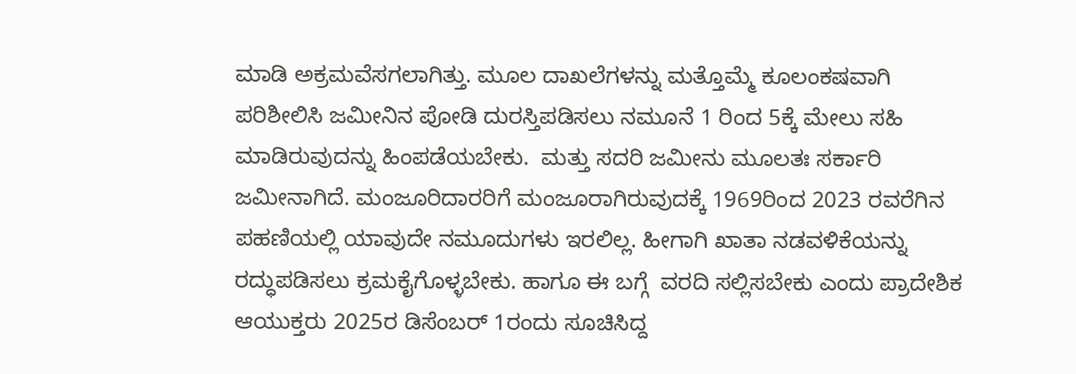ಮಾಡಿ ಅಕ್ರಮವೆಸಗಲಾಗಿತ್ತು. ಮೂಲ ದಾಖಲೆಗಳನ್ನು ಮತ್ತೊಮ್ಮೆ ಕೂಲಂಕಷವಾಗಿ ಪರಿಶೀಲಿಸಿ ಜಮೀನಿನ ಪೋಡಿ ದುರಸ್ತಿಪಡಿಸಲು ನಮೂನೆ 1 ರಿಂದ 5ಕ್ಕೆ ಮೇಲು ಸಹಿ ಮಾಡಿರುವುದನ್ನು ಹಿಂಪಡೆಯಬೇಕು.  ಮತ್ತು ಸದರಿ ಜಮೀನು ಮೂಲತಃ ಸರ್ಕಾರಿ ಜಮೀನಾಗಿದೆ. ಮಂಜೂರಿದಾರರಿಗೆ ಮಂಜೂರಾಗಿರುವುದಕ್ಕೆ 1969ರಿಂದ 2023 ರವರೆಗಿನ ಪಹಣಿಯಲ್ಲಿ ಯಾವುದೇ ನಮೂದುಗಳು ಇರಲಿಲ್ಲ. ಹೀಗಾಗಿ ಖಾತಾ ನಡವಳಿಕೆಯನ್ನು ರದ್ಧುಪಡಿಸಲು ಕ್ರಮಕೈಗೊಳ್ಳಬೇಕು. ಹಾಗೂ ಈ ಬಗ್ಗೆ  ವರದಿ ಸಲ್ಲಿಸಬೇಕು ಎಂದು ಪ್ರಾದೇಶಿಕ ಆಯುಕ್ತರು 2025ರ ಡಿಸೆಂಬರ್ 1ರಂದು ಸೂಚಿಸಿದ್ದ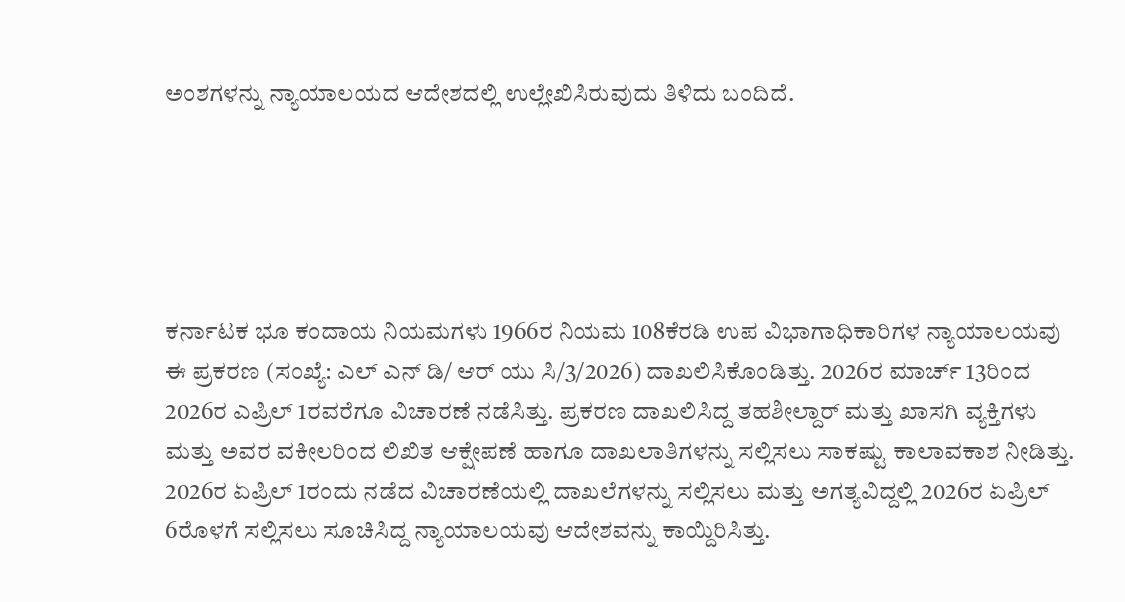ಅಂಶಗಳನ್ನು ನ್ಯಾಯಾಲಯದ ಆದೇಶದಲ್ಲಿ ಉಲ್ಲೇಖಿಸಿರುವುದು ತಿಳಿದು ಬಂದಿದೆ.





ಕರ್ನಾಟಕ ಭೂ ಕಂದಾಯ ನಿಯಮಗಳು 1966ರ ನಿಯಮ 108ಕೆರಡಿ ಉಪ ವಿಭಾಗಾಧಿಕಾರಿಗಳ ನ್ಯಾಯಾಲಯವು ಈ ಪ್ರಕರಣ (ಸಂಖ್ಯೆ: ಎಲ್ ಎನ್ ಡಿ/ ಆರ್ ಯು ಸಿ/3/2026) ದಾಖಲಿಸಿಕೊಂಡಿತ್ತು. 2026ರ ಮಾರ್ಚ್‌ 13ರಿಂದ 2026ರ ಎಪ್ರಿಲ್‌ 1ರವರೆಗೂ ವಿಚಾರಣೆ ನಡೆಸಿತ್ತು. ಪ್ರಕರಣ ದಾಖಲಿಸಿದ್ದ ತಹಶೀಲ್ದಾರ್ ಮತ್ತು ಖಾಸಗಿ ವ್ಯಕ್ತಿಗಳು ಮತ್ತು ಅವರ ವಕೀಲರಿಂದ ಲಿಖಿತ ಆಕ್ಷೇಪಣೆ ಹಾಗೂ ದಾಖಲಾತಿಗಳನ್ನು ಸಲ್ಲಿಸಲು ಸಾಕಷ್ಟು ಕಾಲಾವಕಾಶ ನೀಡಿತ್ತು. 2026ರ ಏಪ್ರಿಲ್‌ 1ರಂದು ನಡೆದ ವಿಚಾರಣೆಯಲ್ಲಿ ದಾಖಲೆಗಳನ್ನು ಸಲ್ಲಿಸಲು ಮತ್ತು ಅಗತ್ಯವಿದ್ದಲ್ಲಿ 2026ರ ಏಪ್ರಿಲ್ 6ರೊಳಗೆ ಸಲ್ಲಿಸಲು ಸೂಚಿಸಿದ್ದ ನ್ಯಾಯಾಲಯವು ಆದೇಶವನ್ನು ಕಾಯ್ದಿರಿಸಿತ್ತು.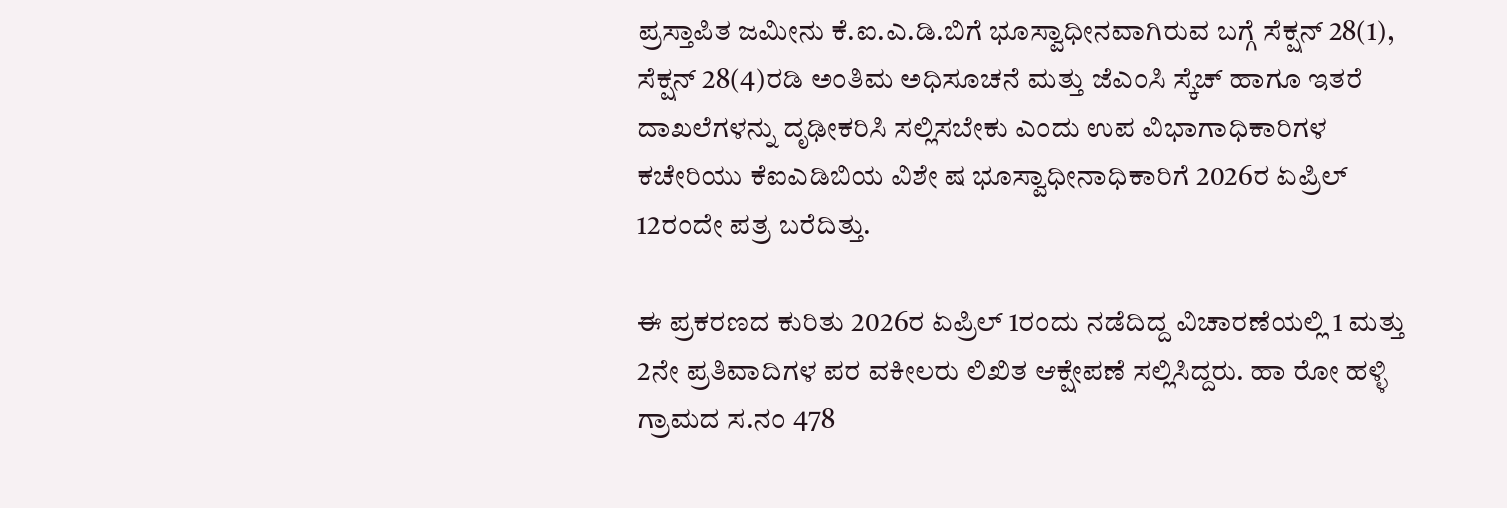ಪ್ರಸ್ತಾಪಿತ ಜಮೀನು ಕೆ.ಐ.ಎ.ಡಿ.ಬಿಗೆ ಭೂಸ್ವಾಧೀನವಾಗಿರುವ ಬಗ್ಗೆ ಸೆಕ್ಷನ್ 28(1), ಸೆಕ್ಷನ್ 28(4)ರಡಿ ಅಂತಿಮ ಅಧಿಸೂಚನೆ ಮತ್ತು ಜೆಎಂಸಿ ಸ್ಕೆಚ್ ಹಾಗೂ ಇತರೆ ದಾಖಲೆಗಳನ್ನು ದೃಢೀಕರಿಸಿ ಸಲ್ಲಿಸಬೇಕು ಎಂದು ಉಪ ವಿಭಾಗಾಧಿಕಾರಿಗಳ ಕಚೇರಿಯು ಕೆಐಎಡಿಬಿಯ ವಿಶೇ ಷ ಭೂಸ್ವಾಧೀನಾಧಿಕಾರಿಗೆ 2026ರ ಏಪ್ರಿಲ್‌ 12ರಂದೇ ಪತ್ರ ಬರೆದಿತ್ತು.

ಈ ಪ್ರಕರಣದ ಕುರಿತು 2026ರ ಏಪ್ರಿಲ್ 1ರಂದು ನಡೆದಿದ್ದ ವಿಚಾರಣೆಯಲ್ಲಿ 1 ಮತ್ತು 2ನೇ ಪ್ರತಿವಾದಿಗಳ ಪರ ವಕೀಲರು ಲಿಖಿತ ಆಕ್ಷೇಪಣೆ ಸಲ್ಲಿಸಿದ್ದರು. ಹಾ ರೋ ಹಳ್ಳಿ ಗ್ರಾಮದ ಸ.ನಂ 478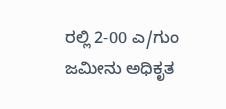ರಲ್ಲಿ 2-00 ಎ/ಗುಂ ಜಮೀನು ಅಧಿಕೃತ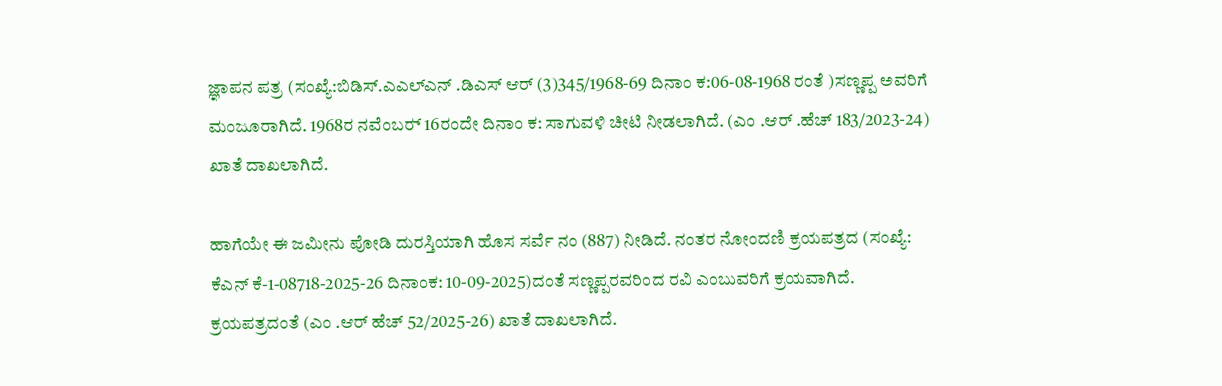ಜ್ಞಾಪನ ಪತ್ರ (ಸಂಖ್ಯೆ:ಬಿಡಿಸ್.ಎಎಲ್ಎನ್ .ಡಿಎಸ್ ಆರ್ (3)345/1968-69 ದಿನಾಂ ಕ:06-08-1968 ರಂತೆ )ಸಣ್ಣಪ್ಪ ಅವರಿಗೆ ಮಂಜೂರಾಗಿದೆ. 1968ರ ನವೆಂಬರ್‍‌ 16ರಂದೇ ದಿನಾಂ ಕ: ಸಾಗುವಳಿ ಚೀಟಿ ನೀಡಲಾಗಿದೆ. (ಎಂ .ಆರ್ .ಹೆಚ್ 183/2023-24) ಖಾತೆ ದಾಖಲಾಗಿದೆ.

ಹಾಗೆಯೇ ಈ ಜಮೀನು ಪೋಡಿ ದುರಸ್ತಿಯಾಗಿ ಹೊಸ ಸರ್ವೆ ನಂ (887) ನೀಡಿದೆ. ನಂತರ ನೋಂದಣಿ ಕ್ರಯಪತ್ರದ (ಸಂಖ್ಯೆ: ಕೆಎನ್ ಕೆ-1-08718-2025-26 ದಿನಾಂಕ: 10-09-2025)ದಂತೆ ಸಣ್ಣಪ್ಪರವರಿಂದ ರವಿ ಎಂಬುವರಿಗೆ ಕ್ರಯವಾಗಿದೆ. ಕ್ರಯಪತ್ರದಂತೆ (ಎಂ .ಆರ್ ಹೆಚ್ 52/2025-26) ಖಾತೆ ದಾಖಲಾಗಿದೆ.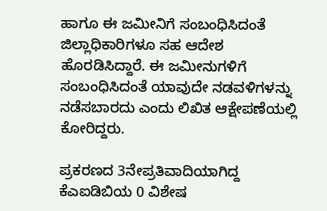ಹಾಗೂ ಈ ಜಮೀನಿಗೆ ಸಂಬಂಧಿಸಿದಂತೆ ಜಿಲ್ಲಾಧಿಕಾರಿಗಳೂ ಸಹ ಆದೇಶ ಹೊರಡಿಸಿದ್ದಾರೆ. ಈ ಜಮೀನುಗಳಿಗೆ ಸಂಬಂಧಿಸಿದಂತೆ ಯಾವುದೇ ನಡವಳಿಗಳನ್ನು ನಡೆಸಬಾರದು ಎಂದು ಲಿಖಿತ ಆಕ್ಷೇಪಣೆಯಲ್ಲಿ ಕೋರಿದ್ದರು.

ಪ್ರಕರಣದ 3ನೇಪ್ರತಿವಾದಿಯಾಗಿದ್ದ ಕೆಎಐಡಿಬಿಯ 0 ವಿಶೇಷ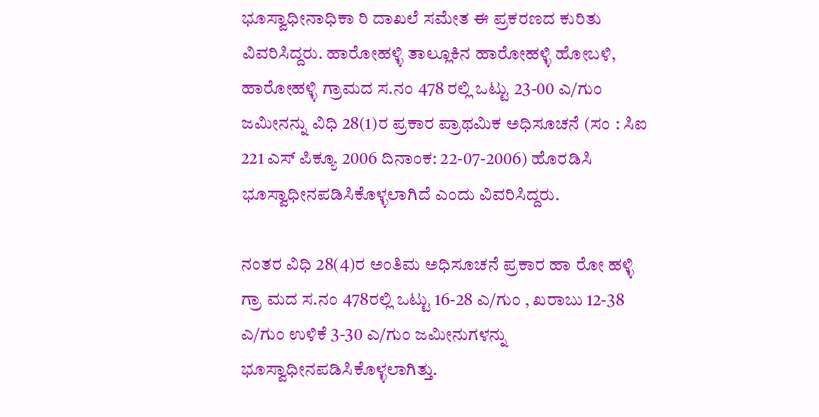ಭೂಸ್ವಾಧೀನಾಧಿಕಾ ರಿ ದಾಖಲೆ ಸಮೇತ ಈ ಪ್ರಕರಣದ ಕುರಿತು ವಿವರಿಸಿದ್ದರು. ಹಾರೋಹಳ್ಳಿ ತಾಲ್ಲೂಕಿನ ಹಾರೋಹಳ್ಳಿ ಹೋಬಳಿ, ಹಾರೋಹಳ್ಳಿ ಗ್ರಾಮದ ಸ.ನಂ 478 ರಲ್ಲಿ ಒಟ್ಟು 23-00 ಎ/ಗುಂ ಜಮೀನನ್ನು ವಿಧಿ 28(1)ರ ಪ್ರಕಾರ ಪ್ರಾಥಮಿಕ ಅಧಿಸೂಚನೆ (ಸಂ : ಸಿಐ 221 ಎಸ್ ಪಿಕ್ಯೂ 2006 ದಿನಾಂಕ: 22-07-2006) ಹೊರಡಿಸಿ ಭೂಸ್ವಾಧೀನಪಡಿಸಿಕೊಳ್ಳಲಾಗಿದೆ ಎಂದು ವಿವರಿಸಿದ್ದರು.

ನಂತರ ವಿಧಿ 28(4)ರ ಅಂತಿಮ ಅಧಿಸೂಚನೆ ಪ್ರಕಾರ ಹಾ ರೋ ಹಳ್ಳಿ ಗ್ರಾ ಮದ ಸ.ನಂ 478ರಲ್ಲಿ ಒಟ್ಟು 16-28 ಎ/ಗುಂ , ಖರಾಬು 12-38 ಎ/ಗುಂ ಉಳಿಕೆ 3-30 ಎ/ಗುಂ ಜಮೀನುಗಳನ್ನು ಭೂಸ್ವಾಧೀನಪಡಿಸಿಕೊಳ್ಳಲಾಗಿತ್ತು.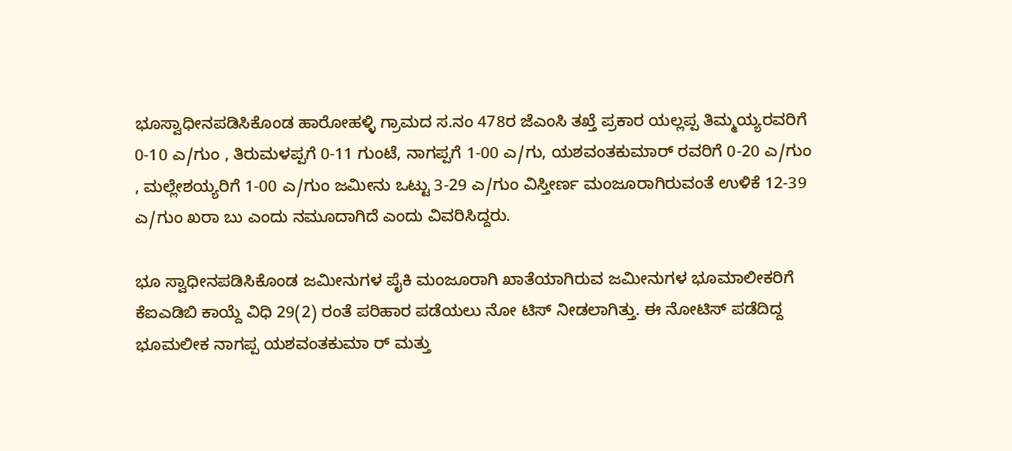ಭೂಸ್ವಾಧೀನಪಡಿಸಿಕೊಂಡ ಹಾರೋಹಳ್ಳಿ ಗ್ರಾಮದ ಸ.ನಂ 478ರ ಜೆಎಂಸಿ ತಖ್ತೆ ಪ್ರಕಾರ ಯಲ್ಲಪ್ಪ ತಿಮ್ಮಯ್ಯರವರಿಗೆ 0-10 ಎ/ಗುಂ , ತಿರುಮಳಪ್ಪಗೆ 0-11 ಗುಂಟೆ, ನಾಗಪ್ಪಗೆ 1-00 ಎ/ಗು, ಯಶವಂತಕುಮಾರ್ ರವರಿಗೆ 0-20 ಎ/ಗುಂ , ಮಲ್ಲೇಶಯ್ಯರಿಗೆ 1-00 ಎ/ಗುಂ ಜಮೀನು ಒಟ್ಟು 3-29 ಎ/ಗುಂ ವಿಸ್ತೀರ್ಣ ಮಂಜೂರಾಗಿರುವಂತೆ ಉಳಿಕೆ 12-39 ಎ/ಗುಂ ಖರಾ ಬು ಎಂದು ನಮೂದಾಗಿದೆ ಎಂದು ವಿವರಿಸಿದ್ದರು.

ಭೂ ಸ್ವಾಧೀನಪಡಿಸಿಕೊಂಡ ಜಮೀನುಗಳ ಪೈಕಿ ಮಂಜೂರಾಗಿ ಖಾತೆಯಾಗಿರುವ ಜಮೀನುಗಳ ಭೂಮಾಲೀಕರಿಗೆ ಕೆಐಎಡಿಬಿ ಕಾಯ್ದೆ ವಿಧಿ 29(2) ರಂತೆ ಪರಿಹಾರ ಪಡೆಯಲು ನೋ ಟಿಸ್ ನೀಡಲಾಗಿತ್ತು. ಈ ನೋಟಿಸ್ ಪಡೆದಿದ್ದ ಭೂಮಲೀಕ ನಾಗಪ್ಪ ಯಶವಂತಕುಮಾ ರ್ ಮತ್ತು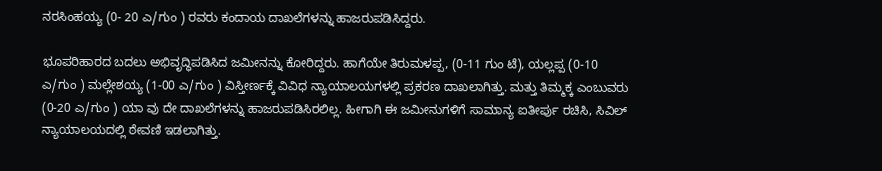ನರಸಿಂಹಯ್ಯ (0- 20 ಎ/ಗುಂ ) ರವರು ಕಂದಾಯ ದಾಖಲೆಗಳನ್ನು ಹಾಜರುಪಡಿಸಿದ್ದರು.

ಭೂಪರಿಹಾರದ ಬದಲು ಅಭಿವೃದ್ಧಿಪಡಿಸಿದ ಜಮೀನನ್ನು ಕೋರಿದ್ದರು. ಹಾಗೆಯೇ ತಿರುಮಳಪ್ಪ, (0-11 ಗುಂ ಟೆ), ಯಲ್ಲಪ್ಪ (0-10 ಎ/ಗುಂ ) ಮಲ್ಲೇಶಯ್ಯ (1-00 ಎ/ಗುಂ ) ವಿಸ್ತೀರ್ಣಕ್ಕೆ ವಿವಿಧ ನ್ಯಾಯಾಲಯಗಳಲ್ಲಿ ಪ್ರಕರಣ ದಾಖಲಾಗಿತ್ತು. ಮತ್ತು ತಿಮ್ಮಕ್ಕ ಎಂಬುವರು (0-20 ಎ/ಗುಂ ) ಯಾ ವು ದೇ ದಾಖಲೆಗಳನ್ನು ಹಾಜರುಪಡಿಸಿರಲಿಲ್ಲ. ಹೀಗಾಗಿ ಈ ಜಮೀನುಗಳಿಗೆ ಸಾಮಾನ್ಯ ಐತೀರ್ಪು ರಚಿಸಿ, ಸಿವಿಲ್ ನ್ಯಾಯಾಲಯದಲ್ಲಿ ಠೇವಣಿ ಇಡಲಾಗಿತ್ತು.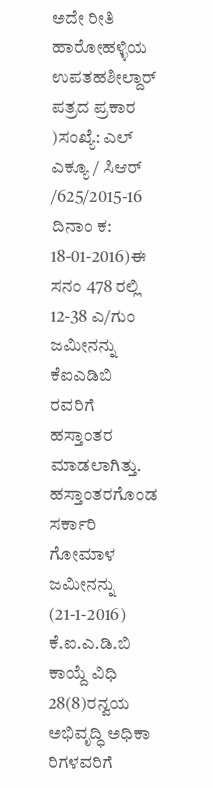ಅದೇ ರೀತಿ ಹಾರೋಹಳ್ಳಿಯ ಉಪತಹಶೀಲ್ದಾರ್ ಪತ್ರದ ಪ್ರಕಾರ )ಸಂಖ್ಯೆ: ಎಲ್ ಎಕ್ಯೂ / ಸಿಆರ್ /625/2015-16 ದಿನಾಂ ಕ: 18-01-2016)ಈ ಸನಂ 478 ರಲ್ಲಿ 12-38 ಎ/ಗುಂ ಜಮೀನನ್ನು ಕೆಐಎಡಿಬಿ ರವರಿಗೆ ಹಸ್ತಾಂತರ ಮಾಡಲಾಗಿತ್ತು. ಹಸ್ತಾಂತರಗೊಂಡ ಸರ್ಕಾರಿ ಗೋಮಾಳ ಜಮೀನನ್ನು (21-1-2016) ಕೆ.ಐ.ಎ.ಡಿ.ಬಿ ಕಾಯ್ದೆ ವಿಧಿ 28(8)ರನ್ವಯ ಅಭಿವೃದ್ಧಿ ಅಧಿಕಾ ರಿಗಳವರಿಗೆ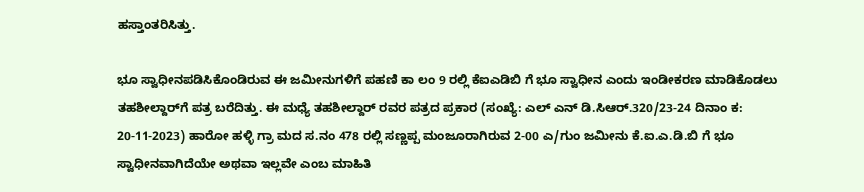ಹಸ್ತಾಂತರಿಸಿತ್ತು.

ಭೂ ಸ್ವಾಧೀನಪಡಿಸಿಕೊಂಡಿರುವ ಈ ಜಮೀನುಗಳಿಗೆ ಪಹಣಿ ಕಾ ಲಂ 9 ರಲ್ಲಿ ಕೆಐಎಡಿಬಿ ಗೆ ಭೂ ಸ್ವಾಧೀನ ಎಂದು ಇಂಡೀಕರಣ ಮಾಡಿಕೊಡಲು ತಹಶೀಲ್ದಾರ್‍‌ಗೆ ಪತ್ರ ಬರೆದಿತ್ತು. ಈ ಮಧ್ಯೆ ತಹಶೀಲ್ದಾರ್ ರವರ ಪತ್ರದ ಪ್ರಕಾರ (ಸಂಖ್ಯೆ: ಎಲ್ ಎನ್ ಡಿ.ಸಿಆರ್.320/23-24 ದಿನಾಂ ಕ: 20-11-2023) ಹಾರೋ ಹಳ್ಳಿ ಗ್ರಾ ಮದ ಸ.ನಂ 478 ರಲ್ಲಿ ಸಣ್ಣಪ್ಪ ಮಂಜೂರಾಗಿರುವ 2-00 ಎ/ಗುಂ ಜಮೀನು ಕೆ.ಐ.ಎ.ಡಿ.ಬಿ ಗೆ ಭೂ ಸ್ವಾಧೀನವಾಗಿದೆಯೇ ಅಥವಾ ಇಲ್ಲವೇ ಎಂಬ ಮಾಹಿತಿ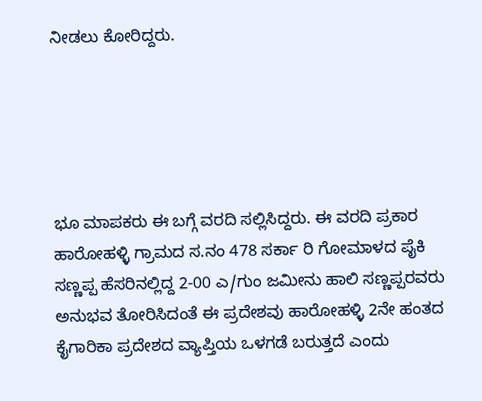ನೀಡಲು ಕೋರಿದ್ದರು.





ಭೂ ಮಾಪಕರು ಈ ಬಗ್ಗೆ ವರದಿ ಸಲ್ಲಿಸಿದ್ದರು. ಈ ವರದಿ ಪ್ರಕಾರ ಹಾರೋಹಳ್ಳಿ ಗ್ರಾಮದ ಸ.ನಂ 478 ಸರ್ಕಾ ರಿ ಗೋಮಾಳದ ಪೈಕಿ ಸಣ್ಣಪ್ಪ ಹೆಸರಿನಲ್ಲಿದ್ದ 2-00 ಎ/ಗುಂ ಜಮೀನು ಹಾಲಿ ಸಣ್ಣಪ್ಪರವರು ಅನುಭವ ತೋರಿಸಿದಂತೆ ಈ ಪ್ರದೇಶವು ಹಾರೋಹಳ್ಳಿ 2ನೇ ಹಂತದ ಕೈಗಾರಿಕಾ ಪ್ರದೇಶದ ವ್ಯಾಪ್ತಿಯ ಒಳಗಡೆ ಬರುತ್ತದೆ ಎಂದು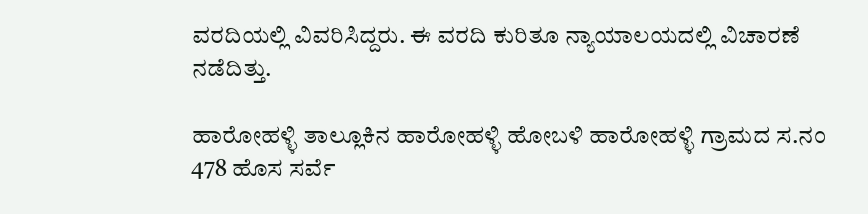ವರದಿಯಲ್ಲಿ ವಿವರಿಸಿದ್ದರು. ಈ ವರದಿ ಕುರಿತೂ ನ್ಯಾಯಾಲಯದಲ್ಲಿ ವಿಚಾರಣೆ ನಡೆದಿತ್ತು.

ಹಾರೋಹಳ್ಳಿ ತಾಲ್ಲೂಕಿನ ಹಾರೋಹಳ್ಳಿ ಹೋಬಳಿ ಹಾರೋಹಳ್ಳಿ ಗ್ರಾಮದ ಸ.ನಂ 478 ಹೊಸ ಸರ್ವೆ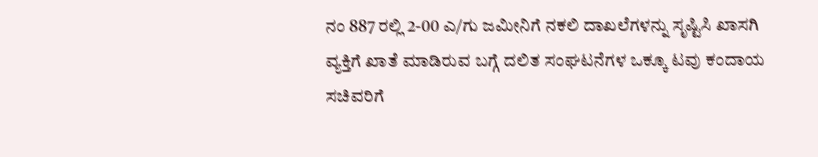ನಂ 887 ರಲ್ಲಿ 2-00 ಎ/ಗು ಜಮೀನಿಗೆ ನಕಲಿ ದಾಖಲೆಗಳನ್ನು ಸೃಷ್ಟಿಸಿ ಖಾಸಗಿ ವ್ಯಕ್ತಿಗೆ ಖಾತೆ ಮಾಡಿರುವ ಬಗ್ಗೆ ದಲಿತ ಸಂಘಟನೆಗಳ ಒಕ್ಕೂ ಟವು ಕಂದಾಯ ಸಚಿವರಿಗೆ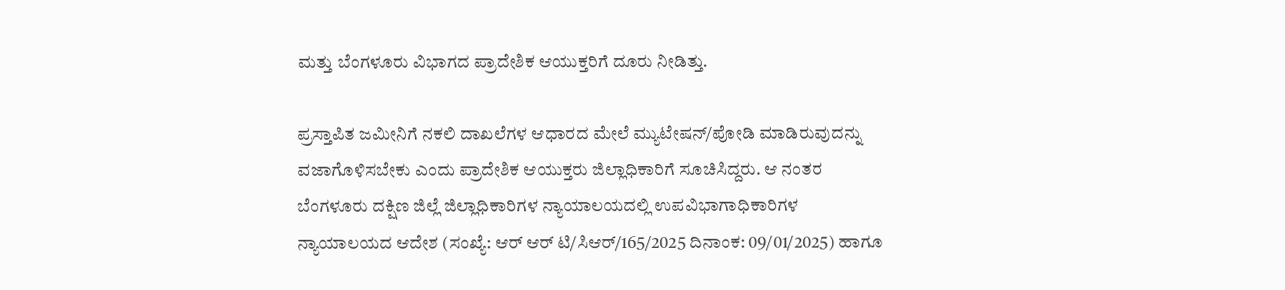ಮತ್ತು ಬೆಂಗಳೂರು ವಿಭಾಗದ ಪ್ರಾದೇಶಿಕ ಆಯುಕ್ತರಿಗೆ ದೂರು ನೀಡಿತ್ತು.

ಪ್ರಸ್ತಾಪಿತ ಜಮೀನಿಗೆ ನಕಲಿ ದಾಖಲೆಗಳ ಆಧಾರದ ಮೇಲೆ ಮ್ಯುಟೇಷನ್/ಪೋಡಿ ಮಾಡಿರುವುದನ್ನು ವಜಾಗೊಳಿಸಬೇಕು ಎಂದು ಪ್ರಾದೇಶಿಕ ಆಯುಕ್ತರು ಜಿಲ್ಲಾಧಿಕಾರಿಗೆ ಸೂಚಿಸಿದ್ದರು. ಆ ನಂತರ ಬೆಂಗಳೂರು ದಕ್ಷಿಣ ಜಿಲ್ಲೆ ಜಿಲ್ಲಾಧಿಕಾರಿಗಳ ನ್ಯಾಯಾಲಯದಲ್ಲಿ ಉಪವಿಭಾಗಾಧಿಕಾರಿಗಳ ನ್ಯಾಯಾಲಯದ ಆದೇಶ (ಸಂಖ್ಯೆ: ಆರ್ ಆರ್ ಟಿ/ಸಿಆರ್/165/2025 ದಿನಾಂಕ: 09/01/2025) ಹಾಗೂ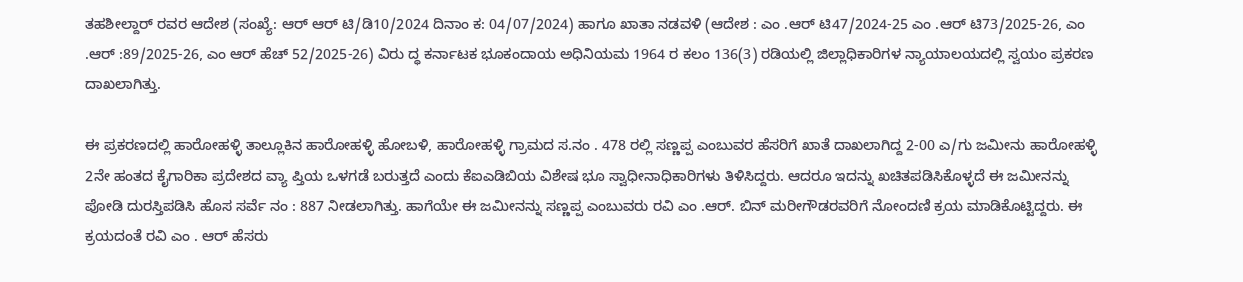ತಹಶೀಲ್ದಾರ್ ರವರ ಆದೇಶ (ಸಂಖ್ಯೆ: ಆರ್ ಆರ್ ಟಿ/ಡಿ10/2024 ದಿನಾಂ ಕ: 04/07/2024) ಹಾಗೂ ಖಾತಾ ನಡವಳಿ (ಆದೇಶ : ಎಂ .ಆರ್ ಟಿ47/2024-25 ಎಂ .ಆರ್ ಟಿ73/2025-26, ಎಂ .ಆರ್ :89/2025-26, ಎಂ ಆರ್ ಹೆಚ್ 52/2025-26) ವಿರು ದ್ಧ ಕರ್ನಾಟಕ ಭೂಕಂದಾಯ ಅಧಿನಿಯಮ 1964 ರ ಕಲಂ 136(3) ರಡಿಯಲ್ಲಿ ಜಿಲ್ಲಾಧಿಕಾರಿಗಳ ನ್ಯಾಯಾಲಯದಲ್ಲಿ ಸ್ವಯಂ ಪ್ರಕರಣ ದಾಖಲಾಗಿತ್ತು.

ಈ ಪ್ರಕರಣದಲ್ಲಿ ಹಾರೋಹಳ್ಳಿ ತಾಲ್ಲೂಕಿನ ಹಾರೋಹಳ್ಳಿ ಹೋಬಳಿ, ಹಾರೋಹಳ್ಳಿ ಗ್ರಾಮದ ಸ.ನಂ . 478 ರಲ್ಲಿ ಸಣ್ಣಪ್ಪ ಎಂಬುವರ ಹೆಸರಿಗೆ ಖಾತೆ ದಾಖಲಾಗಿದ್ದ 2-00 ಎ/ಗು ಜಮೀನು ಹಾರೋಹಳ್ಳಿ 2ನೇ ಹಂತದ ಕೈಗಾರಿಕಾ ಪ್ರದೇಶದ ವ್ಯಾ ಪ್ತಿಯ ಒಳಗಡೆ ಬರುತ್ತದೆ ಎಂದು ಕೆಐಎಡಿಬಿಯ ವಿಶೇಷ ಭೂ ಸ್ವಾಧೀನಾಧಿಕಾರಿಗಳು ತಿಳಿಸಿದ್ದರು. ಆದರೂ ಇದನ್ನು ಖಚಿತಪಡಿಸಿಕೊಳ್ಳದೆ ಈ ಜಮೀನನ್ನು ಪೋಡಿ ದುರಸ್ತಿಪಡಿಸಿ ಹೊಸ ಸರ್ವೆ ನಂ : 887 ನೀಡಲಾಗಿತ್ತು. ಹಾಗೆಯೇ ಈ ಜಮೀನನ್ನು ಸಣ್ಣಪ್ಪ ಎಂಬುವರು ರವಿ ಎಂ .ಆರ್. ಬಿನ್ ಮರೀಗೌಡರವರಿಗೆ ನೋಂದಣಿ ಕ್ರಯ ಮಾಡಿಕೊಟ್ಟಿದ್ದರು. ಈ ಕ್ರಯದಂತೆ ರವಿ ಎಂ . ಆರ್ ಹೆಸರು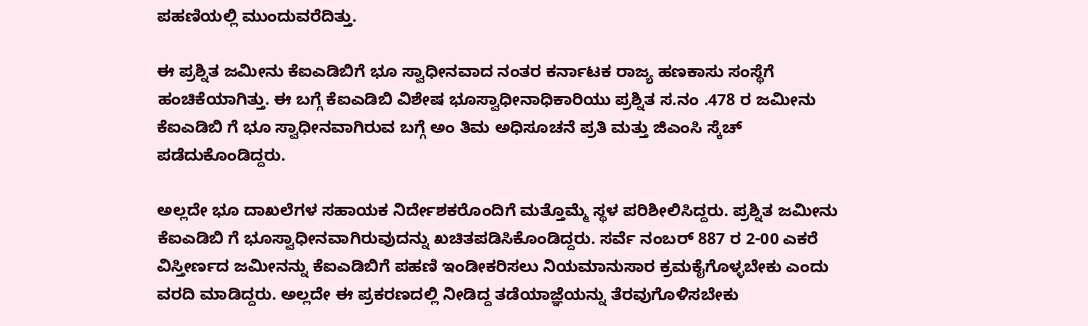ಪಹಣಿಯಲ್ಲಿ ಮುಂದುವರೆದಿತ್ತು.

ಈ ಪ್ರಶ್ನಿತ ಜಮೀನು ಕೆಐಎಡಿಬಿಗೆ ಭೂ ಸ್ವಾಧೀನವಾದ ನಂತರ ಕರ್ನಾಟಕ ರಾಜ್ಯ ಹಣಕಾಸು ಸಂಸ್ಥೆಗೆ ಹಂಚಿಕೆಯಾಗಿತ್ತು. ಈ ಬಗ್ಗೆ ಕೆಐಎಡಿಬಿ ವಿಶೇಷ ಭೂಸ್ವಾಧೀನಾಧಿಕಾರಿಯು ಪ್ರಶ್ನಿತ ಸ.ನಂ .478 ರ ಜಮೀನು ಕೆಐಎಡಿಬಿ ಗೆ ಭೂ ಸ್ವಾಧೀನವಾಗಿರುವ ಬಗ್ಗೆ ಅಂ ತಿಮ ಅಧಿಸೂಚನೆ ಪ್ರತಿ ಮತ್ತು ಜಿಎಂಸಿ ಸ್ಕೆಚ್ ಪಡೆದುಕೊಂಡಿದ್ದರು.

ಅಲ್ಲದೇ ಭೂ ದಾಖಲೆಗಳ ಸಹಾಯಕ ನಿರ್ದೇಶಕರೊಂದಿಗೆ ಮತ್ತೊಮ್ಮೆ ಸ್ಥಳ ಪರಿಶೀಲಿಸಿದ್ದರು. ಪ್ರಶ್ನಿತ ಜಮೀನು ಕೆಐಎಡಿಬಿ ಗೆ ಭೂಸ್ವಾಧೀನವಾಗಿರುವುದನ್ನು ಖಚಿತಪಡಿಸಿಕೊಂಡಿದ್ದರು. ಸರ್ವೆ ನಂಬರ್ 887 ರ 2-00 ಎಕರೆ ವಿಸ್ತೀರ್ಣದ ಜಮೀನನ್ನು ಕೆಐಎಡಿಬಿಗೆ ಪಹಣಿ ಇಂಡೀಕರಿಸಲು ನಿಯಮಾನುಸಾರ ಕ್ರಮಕೈಗೊಳ್ಳಬೇಕು ಎಂದು ವರದಿ ಮಾಡಿದ್ದರು. ಅಲ್ಲದೇ ಈ ಪ್ರಕರಣದಲ್ಲಿ ನೀಡಿದ್ದ ತಡೆಯಾಜ್ಞೆಯನ್ನು ತೆರವುಗೊಳಿಸಬೇಕು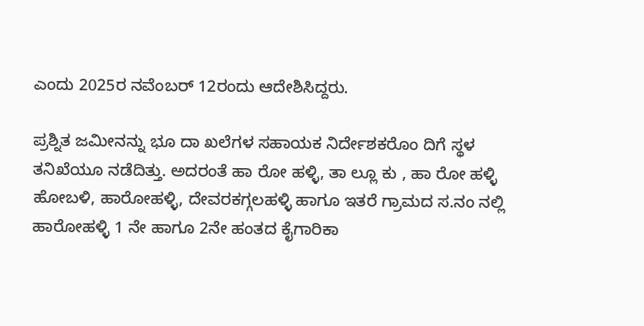ಎಂದು 2025ರ ನವೆಂಬರ್‍‌ 12ರಂದು ಆದೇಶಿಸಿದ್ದರು.

ಪ್ರಶ್ನಿತ ಜಮೀನನ್ನು ಭೂ ದಾ ಖಲೆಗಳ ಸಹಾಯಕ ನಿರ್ದೇಶಕರೊಂ ದಿಗೆ ಸ್ಥಳ ತನಿಖೆಯೂ ನಡೆದಿತ್ತು. ಅದರಂತೆ ಹಾ ರೋ ಹಳ್ಳಿ, ತಾ ಲ್ಲೂ ಕು , ಹಾ ರೋ ಹಳ್ಳಿ ಹೋಬಳಿ, ಹಾರೋಹಳ್ಳಿ, ದೇವರಕಗ್ಗಲಹಳ್ಳಿ ಹಾಗೂ ಇತರೆ ಗ್ರಾಮದ ಸ.ನಂ ನಲ್ಲಿ ಹಾರೋಹಳ್ಳಿ 1 ನೇ ಹಾಗೂ 2ನೇ ಹಂತದ ಕೈಗಾರಿಕಾ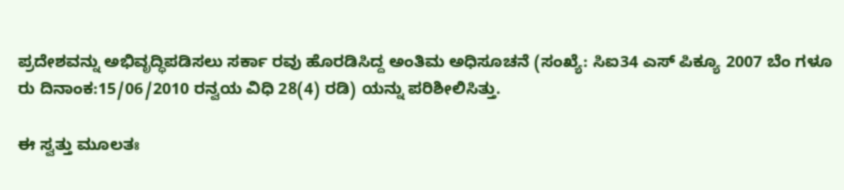ಪ್ರದೇಶವನ್ನು ಅಭಿವೃದ್ಧಿಪಡಿಸಲು ಸರ್ಕಾ ರವು ಹೊರಡಿಸಿದ್ದ ಅಂತಿಮ ಅಧಿಸೂಚನೆ (ಸಂಖ್ಯೆ: ಸಿಐ34 ಎಸ್ ಪಿಕ್ಯೂ 2007 ಬೆಂ ಗಳೂ ರು ದಿನಾಂಕ:15/06/2010 ರನ್ವಯ ವಿಧಿ 28(4) ರಡಿ) ಯನ್ನು ಪರಿಶೀಲಿಸಿತ್ತು.

ಈ ಸ್ವತ್ತು ಮೂಲತಃ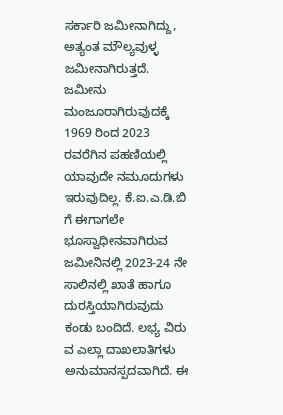ಸರ್ಕಾರಿ ಜಮೀನಾಗಿದ್ದು, ಅತ್ಯಂತ ಮೌಲ್ಯವುಳ್ಳ ಜಮೀನಾಗಿರುತ್ತದೆ. ಜಮೀನು ಮಂಜೂರಾಗಿರುವುದಕ್ಕೆ 1969 ರಿಂದ 2023 ರವರೆಗಿನ ಪಹಣಿಯಲ್ಲಿ ಯಾವುದೇ ನಮೂದುಗಳು ಇರುವುದಿಲ್ಲ. ಕೆ.ಐ.ಎ.ಡಿ.ಬಿ ಗೆ ಈಗಾಗಲೇ ಭೂಸ್ವಾಧೀನವಾಗಿರುವ ಜಮೀನಿನಲ್ಲಿ 2023-24 ನೇ ಸಾಲಿನಲ್ಲಿ ಖಾತೆ ಹಾಗೂ ದುರಸ್ತಿಯಾಗಿರುವುದು ಕಂಡು ಬಂದಿದೆ. ಲಭ್ಯ ವಿರು ವ ಎಲ್ಲಾ ದಾಖಲಾತಿಗಳು ಅನುಮಾನಸ್ಪದವಾಗಿದೆ. ಈ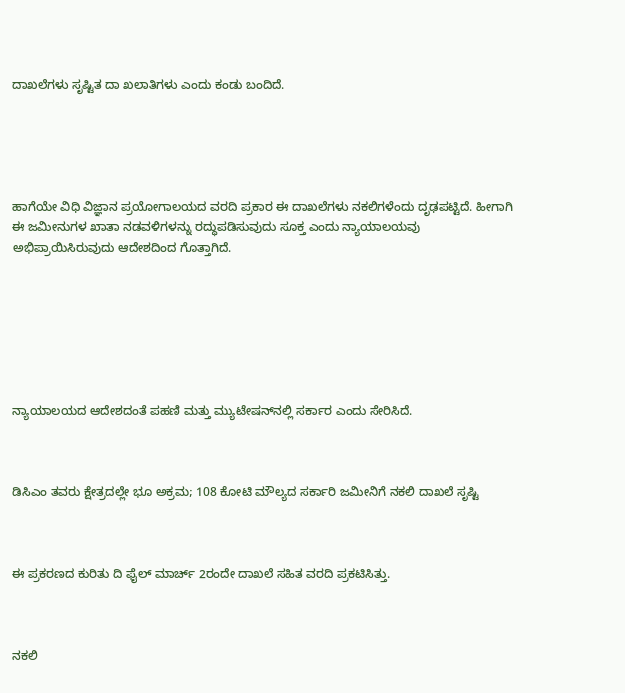ದಾಖಲೆಗಳು ಸೃಷ್ಟಿತ ದಾ ಖಲಾತಿಗಳು ಎಂದು ಕಂಡು ಬಂದಿದೆ.





ಹಾಗೆಯೇ ವಿಧಿ ವಿಜ್ಞಾನ ಪ್ರಯೋಗಾಲಯದ ವರದಿ ಪ್ರಕಾರ ಈ ದಾಖಲೆಗಳು ನಕಲಿಗಳೆಂದು ದೃಢಪಟ್ಟಿದೆ. ಹೀಗಾಗಿ ಈ ಜಮೀನುಗಳ ಖಾತಾ ನಡವಳಿಗಳನ್ನು ರದ್ಧುಪಡಿಸುವುದು ಸೂಕ್ತ ಎಂದು ನ್ಯಾಯಾಲಯವು ಅಭಿಪ್ರಾಯಿಸಿರುವುದು ಆದೇಶದಿಂದ ಗೊತ್ತಾಗಿದೆ.







ನ್ಯಾಯಾಲಯದ ಆದೇಶದಂತೆ ಪಹಣಿ ಮತ್ತು ಮ್ಯುಟೇಷನ್‌ನಲ್ಲಿ ಸರ್ಕಾರ ಎಂದು ಸೇರಿಸಿದೆ.



ಡಿಸಿಎಂ ತವರು ಕ್ಷೇತ್ರದಲ್ಲೇ ಭೂ ಅಕ್ರಮ; 108 ಕೋಟಿ ಮೌಲ್ಯದ ಸರ್ಕಾರಿ ಜಮೀನಿಗೆ ನಕಲಿ ದಾಖಲೆ ಸೃಷ್ಟಿ



ಈ ಪ್ರಕರಣದ ಕುರಿತು ದಿ ಫೈಲ್‌ ಮಾರ್ಚ್‌ 2ರಂದೇ ದಾಖಲೆ ಸಹಿತ ವರದಿ ಪ್ರಕಟಿಸಿತ್ತು.



ನಕಲಿ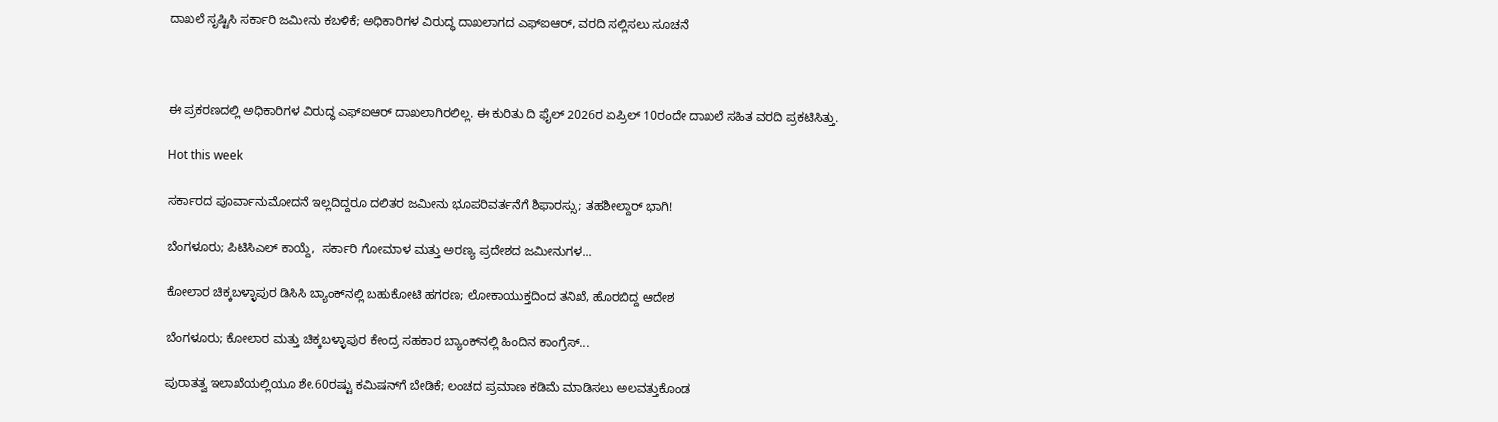ದಾಖಲೆ ಸೃಷ್ಟಿಸಿ ಸರ್ಕಾರಿ ಜಮೀನು ಕಬಳಿಕೆ; ಅಧಿಕಾರಿಗಳ ವಿರುದ್ಧ ದಾಖಲಾಗದ ಎಫ್‌ಐಆರ್, ವರದಿ ಸಲ್ಲಿಸಲು ಸೂಚನೆ



ಈ ಪ್ರಕರಣದಲ್ಲಿ ಅಧಿಕಾರಿಗಳ ವಿರುದ್ಧ ಎಫ್‌ಐಆರ್ ದಾಖಲಾಗಿರಲಿಲ್ಲ. ಈ ಕುರಿತು ದಿ ಫೈಲ್‌ 2026ರ ಏಪ್ರಿಲ್‌ 10ರಂದೇ ದಾಖಲೆ ಸಹಿತ ವರದಿ ಪ್ರಕಟಿಸಿತ್ತು.

Hot this week

ಸರ್ಕಾರದ ಪೂರ್ವಾನುಮೋದನೆ ಇಲ್ಲದಿದ್ದರೂ ದಲಿತರ ಜಮೀನು ಭೂಪರಿವರ್ತನೆಗೆ ಶಿಫಾರಸ್ಸು; ತಹಶೀಲ್ದಾರ್ ಭಾಗಿ!

ಬೆಂಗಳೂರು; ಪಿಟಿಸಿಎಲ್ ಕಾಯ್ದೆ,  ಸರ್ಕಾರಿ ಗೋಮಾಳ ಮತ್ತು ಅರಣ್ಯ ಪ್ರದೇಶದ ಜಮೀನುಗಳ...

ಕೋಲಾರ ಚಿಕ್ಕಬಳ್ಳಾಪುರ ಡಿಸಿಸಿ ಬ್ಯಾಂಕ್‌ನಲ್ಲಿ ಬಹುಕೋಟಿ ಹಗರಣ; ಲೋಕಾಯುಕ್ತದಿಂದ ತನಿಖೆ, ಹೊರಬಿದ್ದ ಆದೇಶ

ಬೆಂಗಳೂರು; ಕೋಲಾರ ಮತ್ತು ಚಿಕ್ಕಬಳ್ಳಾಪುರ ಕೇಂದ್ರ ಸಹಕಾರ ಬ್ಯಾಂಕ್‌ನಲ್ಲಿ ಹಿಂದಿನ ಕಾಂಗ್ರೆಸ್‌...

ಪುರಾತತ್ವ ಇಲಾಖೆಯಲ್ಲಿಯೂ ಶೇ.60ರಷ್ಟು ಕಮಿಷನ್‌ಗೆ ಬೇಡಿಕೆ; ಲಂಚದ ಪ್ರಮಾಣ ಕಡಿಮೆ ಮಾಡಿಸಲು ಅಲವತ್ತುಕೊಂಡ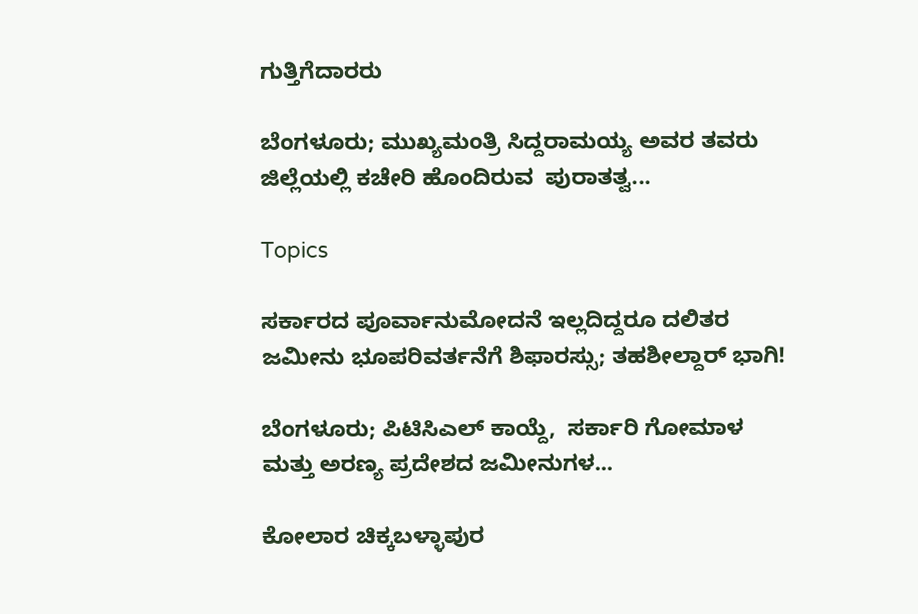ಗುತ್ತಿಗೆದಾರರು

ಬೆಂಗಳೂರು; ಮುಖ್ಯಮಂತ್ರಿ ಸಿದ್ದರಾಮಯ್ಯ ಅವರ ತವರು ಜಿಲ್ಲೆಯಲ್ಲಿ ಕಚೇರಿ ಹೊಂದಿರುವ  ಪುರಾತತ್ವ...

Topics

ಸರ್ಕಾರದ ಪೂರ್ವಾನುಮೋದನೆ ಇಲ್ಲದಿದ್ದರೂ ದಲಿತರ ಜಮೀನು ಭೂಪರಿವರ್ತನೆಗೆ ಶಿಫಾರಸ್ಸು; ತಹಶೀಲ್ದಾರ್ ಭಾಗಿ!

ಬೆಂಗಳೂರು; ಪಿಟಿಸಿಎಲ್ ಕಾಯ್ದೆ,  ಸರ್ಕಾರಿ ಗೋಮಾಳ ಮತ್ತು ಅರಣ್ಯ ಪ್ರದೇಶದ ಜಮೀನುಗಳ...

ಕೋಲಾರ ಚಿಕ್ಕಬಳ್ಳಾಪುರ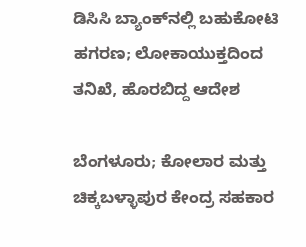ಡಿಸಿಸಿ ಬ್ಯಾಂಕ್‌ನಲ್ಲಿ ಬಹುಕೋಟಿ ಹಗರಣ; ಲೋಕಾಯುಕ್ತದಿಂದ ತನಿಖೆ, ಹೊರಬಿದ್ದ ಆದೇಶ

ಬೆಂಗಳೂರು; ಕೋಲಾರ ಮತ್ತು ಚಿಕ್ಕಬಳ್ಳಾಪುರ ಕೇಂದ್ರ ಸಹಕಾರ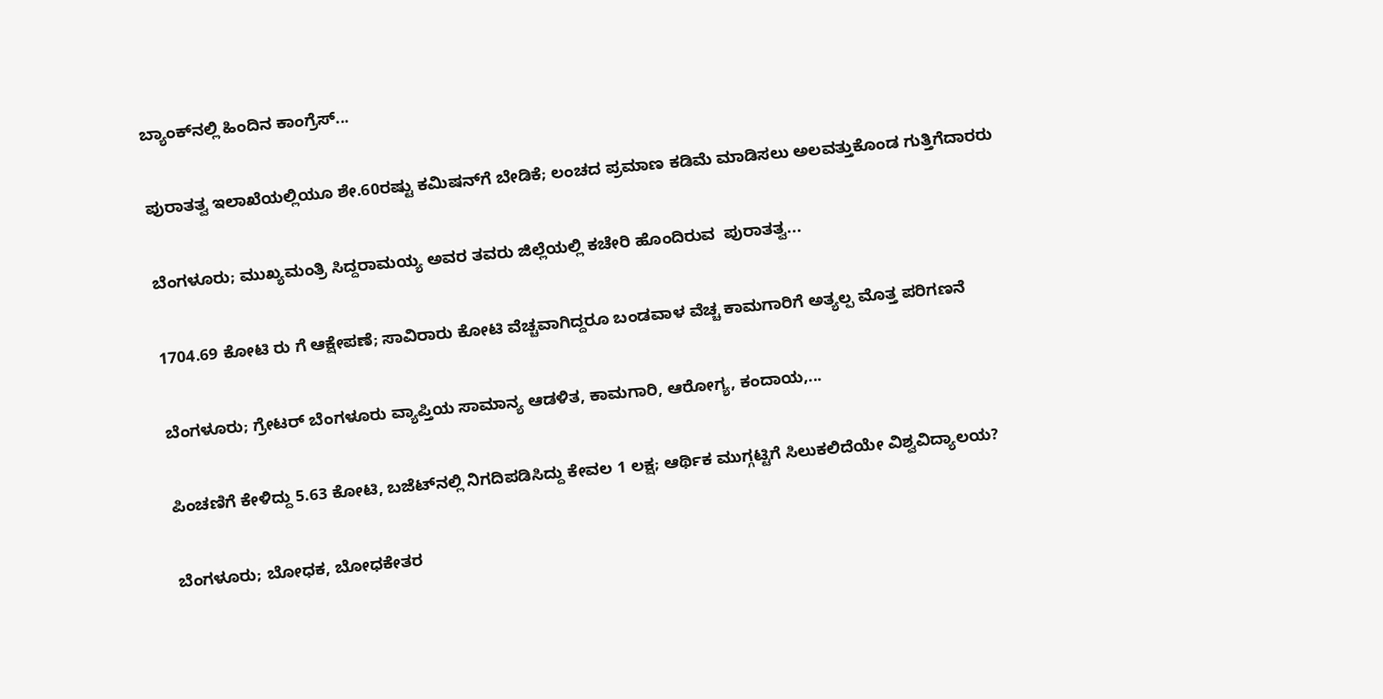ಬ್ಯಾಂಕ್‌ನಲ್ಲಿ ಹಿಂದಿನ ಕಾಂಗ್ರೆಸ್‌...

ಪುರಾತತ್ವ ಇಲಾಖೆಯಲ್ಲಿಯೂ ಶೇ.60ರಷ್ಟು ಕಮಿಷನ್‌ಗೆ ಬೇಡಿಕೆ; ಲಂಚದ ಪ್ರಮಾಣ ಕಡಿಮೆ ಮಾಡಿಸಲು ಅಲವತ್ತುಕೊಂಡ ಗುತ್ತಿಗೆದಾರರು

ಬೆಂಗಳೂರು; ಮುಖ್ಯಮಂತ್ರಿ ಸಿದ್ದರಾಮಯ್ಯ ಅವರ ತವರು ಜಿಲ್ಲೆಯಲ್ಲಿ ಕಚೇರಿ ಹೊಂದಿರುವ  ಪುರಾತತ್ವ...

1704.69 ಕೋಟಿ ರು ಗೆ ಆಕ್ಷೇಪಣೆ; ಸಾವಿರಾರು ಕೋಟಿ ವೆಚ್ಚವಾಗಿದ್ದರೂ ಬಂಡವಾಳ ವೆಚ್ಚ ಕಾಮಗಾರಿಗೆ ಅತ್ಯಲ್ಪ ಮೊತ್ತ ಪರಿಗಣನೆ

ಬೆಂಗಳೂರು; ಗ್ರೇಟರ್ ಬೆಂಗಳೂರು ವ್ಯಾಪ್ತಿಯ ಸಾಮಾನ್ಯ ಆಡಳಿತ, ಕಾಮಗಾರಿ, ಆರೋಗ್ಯ, ಕಂದಾಯ,...

ಪಿಂಚಣಿಗೆ ಕೇಳಿದ್ದು 5.63 ಕೋಟಿ, ಬಜೆಟ್‌ನಲ್ಲಿ ನಿಗದಿಪಡಿಸಿದ್ದು ಕೇವಲ 1 ಲಕ್ಷ; ಆರ್ಥಿಕ ಮುಗ್ಗಟ್ಟಿಗೆ ಸಿಲುಕಲಿದೆಯೇ ವಿಶ್ವವಿದ್ಯಾಲಯ?

ಬೆಂಗಳೂರು; ಬೋಧಕ, ಬೋಧಕೇತರ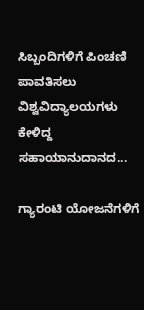ಸಿಬ್ಬಂದಿಗಳಿಗೆ ಪಿಂಚಣಿ  ಪಾವತಿಸಲು ವಿಶ್ವವಿದ್ಯಾಲಯಗಳು ಕೇಳಿದ್ದ ಸಹಾಯಾನುದಾನದ...

ಗ್ಯಾರಂಟಿ ಯೋಜನೆಗಳಿಗೆ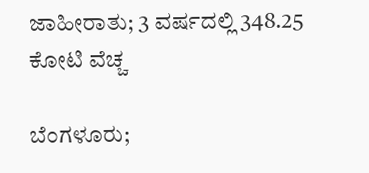ಜಾಹೀರಾತು; 3 ವರ್ಷದಲ್ಲಿ 348.25 ಕೋಟಿ ವೆಚ್ಚ

ಬೆಂಗಳೂರು;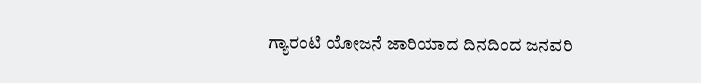ಗ್ಯಾರಂಟಿ ಯೋಜನೆ ಜಾರಿಯಾದ ದಿನದಿಂದ ಜನವರಿ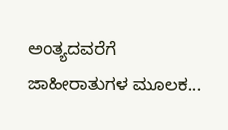ಅಂತ್ಯದವರೆಗೆ ಜಾಹೀರಾತುಗಳ ಮೂಲಕ...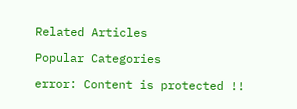Related Articles

Popular Categories

error: Content is protected !!